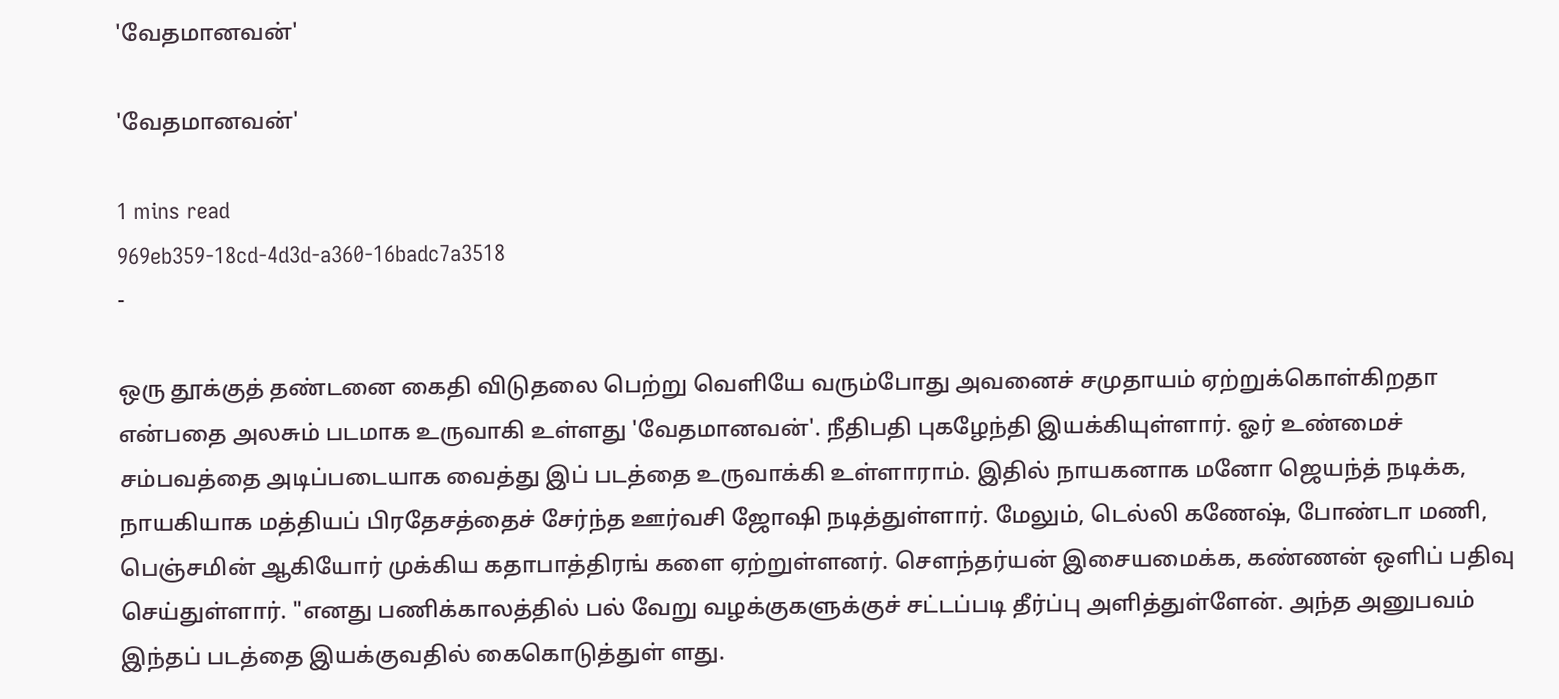'வேதமானவன்'

'வேதமானவன்'

1 mins read
969eb359-18cd-4d3d-a360-16badc7a3518
-

ஒரு தூக்குத் தண்டனை கைதி விடுதலை பெற்று வெளியே வரும்போது அவனைச் சமுதாயம் ஏற்றுக்கொள்கிறதா என்பதை அலசும் படமாக உருவாகி உள்ளது 'வேதமானவன்'. நீதிபதி புகழேந்தி இயக்கியுள்ளார். ஓர் உண்மைச் சம்பவத்தை அடிப்படையாக வைத்து இப் படத்தை உருவாக்கி உள்ளாராம். இதில் நாயகனாக மனோ ஜெயந்த் நடிக்க, நாயகியாக மத்தியப் பிரதேசத்தைச் சேர்ந்த ஊர்வசி ஜோ‌ஷி நடித்துள்ளார். மேலும், டெல்லி கணேஷ், போண்டா மணி, பெஞ்சமின் ஆகியோர் முக்கிய கதாபாத்திரங் களை ஏற்றுள்ளனர். செளந்தர்யன் இசையமைக்க, கண்ணன் ஒளிப் பதிவு செய்துள்ளார். "எனது பணிக்காலத்தில் பல் வேறு வழக்குகளுக்குச் சட்டப்படி தீர்ப்பு அளித்துள்ளேன். அந்த அனுபவம் இந்தப் படத்தை இயக்குவதில் கைகொடுத்துள் ளது.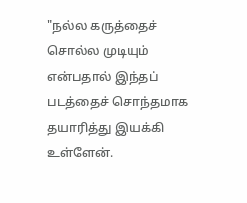"நல்ல கருத்தைச் சொல்ல முடியும் என்பதால் இந்தப் படத்தைச் சொந்தமாக தயாரித்து இயக்கி உள்ளேன்.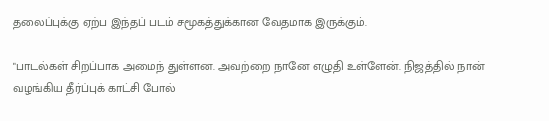தலைப்புக்கு ஏற்ப இந்தப் படம் சமூகத்துக்கான வேதமாக இருக்கும்.

"பாடல்கள் சிறப்பாக அமைந் துள்ளன. அவற்றை நானே எழுதி உள்ளேன். நிஜத்தில் நான் வழங்கிய தீர்ப்புக் காட்சி போல்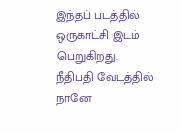இந்தப் படத்தில் ஒருகாட்சி இடம் பெறுகிறது. நீதிபதி வேடத்தில் நானே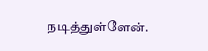நடித்துள்ளேன்.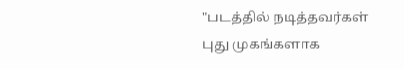"படத்தில் நடித்தவர்கள் புது முகங்களாக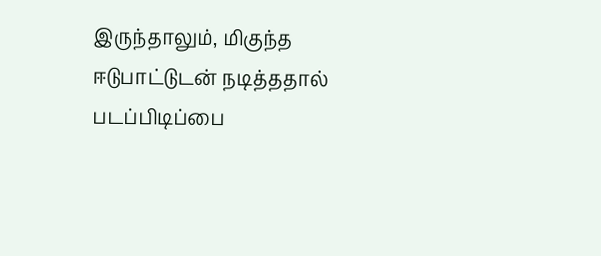இருந்தாலும், மிகுந்த ஈடுபாட்டுடன் நடித்ததால் படப்பிடிப்பை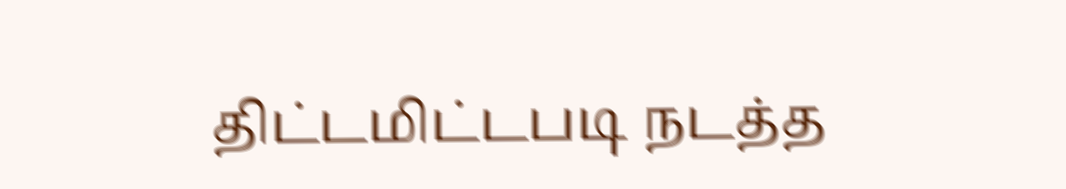திட்டமிட்டபடி நடத்த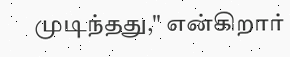முடிந்தது," என்கிறார்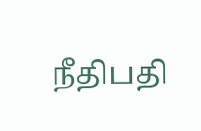நீதிபதி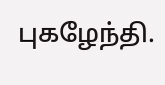புகழேந்தி.